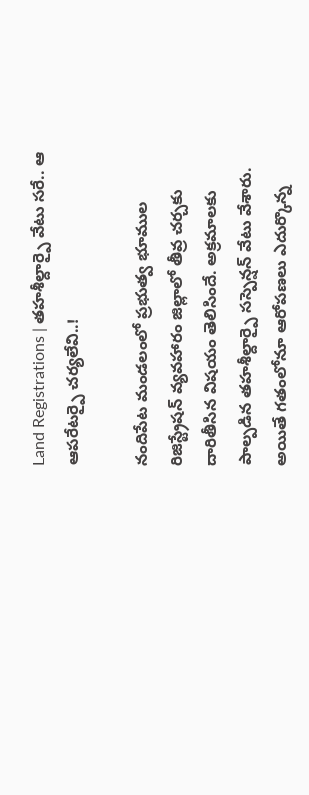Land Registrations | తహశీల్దార్పై వేటు సరే.. ఆ ఆపరేటర్పై చర్యలేవి..!

నందిపేట మండలంలో ప్రభుత్వ భూముల రిజిస్ట్రేషన్ వ్యవహారం జిల్లాలో తీవ్ర చర్చకు దారితీసిన విషయం తెలిసిందే. అక్రమాలకు పాల్పడిన తహశీల్దార్పై సస్పెన్షన్ వేటు వేశారు. అయితే గతంలోనూ ఆరోపణలు ఎదుర్కొన్న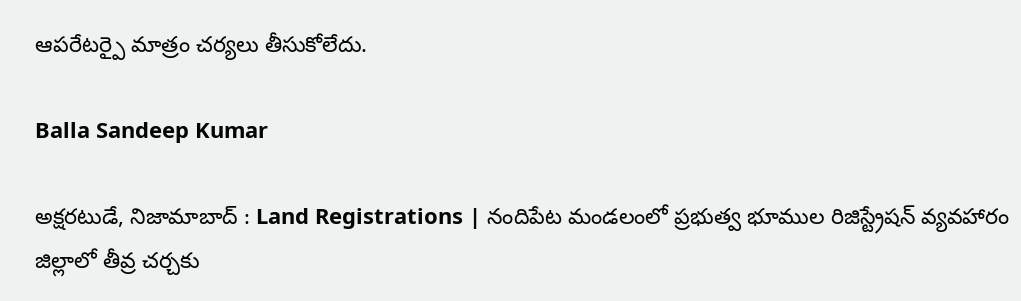ఆపరేటర్పై మాత్రం చర్యలు తీసుకోలేదు.

Balla Sandeep Kumar

అక్షరటుడే, నిజామాబాద్ : Land Registrations | నందిపేట మండలంలో ప్రభుత్వ భూముల రిజిస్ట్రేషన్ వ్యవహారం జిల్లాలో తీవ్ర చర్చకు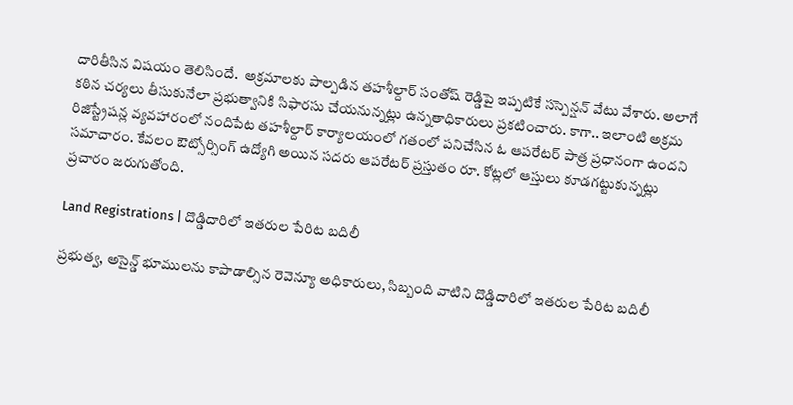దారితీసిన విషయం తెలిసిందే.  అక్రమాలకు పాల్పడిన తహశీల్దార్ సంతోష్ రెడ్డిపై ఇప్పటికే సస్పెన్షన్ వేటు వేశారు. అలాగే కఠిన చర్యలు తీసుకునేలా ప్రభుత్వానికి సిఫారసు చేయనున్నట్లు ఉన్నతాధికారులు ప్రకటించారు. కాగా.. ఇలాంటి అక్రమ రిజిస్ట్రేషన్ల వ్యవహారంలో నందిపేట తహశీల్దార్ కార్యాలయంలో గతంలో పనిచేసిన ఓ ఆపరేటర్ పాత్ర ప్రధానంగా ఉందని సమాచారం. కేవలం ఔట్సోర్సింగ్ ఉద్యోగి అయిన సదరు ఆపరేటర్ ప్రస్తుతం రూ. కోట్లలో ఆస్తులు కూడగట్టుకున్నట్లు ప్రచారం జరుగుతోంది.

Land Registrations | దొడ్డిదారిలో ఇతరుల పేరిట బదిలీ

ప్రభుత్వ, అసైన్డ్ భూములను కాపాడాల్సిన రెవెన్యూ అధికారులు, సిబ్బంది వాటిని దొడ్డిదారిలో ఇతరుల పేరిట బదిలీ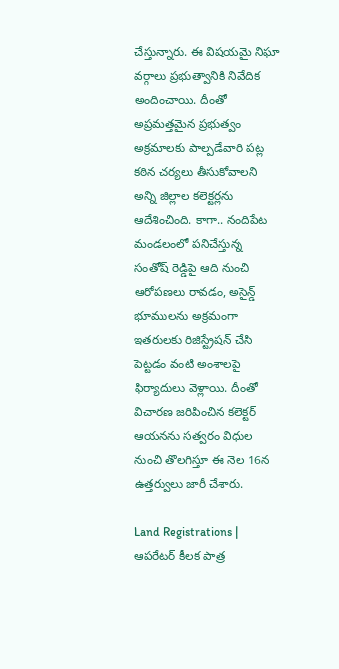చేస్తున్నారు. ఈ విషయమై నిఘా వర్గాలు ప్రభుత్వానికి నివేదిక అందించాయి. దీంతో అప్రమత్తమైన ప్రభుత్వం అక్రమాలకు పాల్పడేవారి పట్ల కఠిన చర్యలు తీసుకోవాలని అన్ని జిల్లాల కలెక్టర్లను ఆదేశించింది. కాగా.. నందిపేట మండలంలో పనిచేస్తున్న సంతోష్ రెడ్డిపై ఆది నుంచి ఆరోపణలు రావడం, అసైన్డ్ భూములను అక్రమంగా ఇతరులకు రిజిస్ట్రేషన్ చేసి పెట్టడం వంటి అంశాలపై ఫిర్యాదులు వెళ్లాయి. దీంతో విచారణ జరిపించిన కలెక్టర్ ఆయనను సత్వరం విధుల నుంచి తొలగిస్తూ ఈ నెల 16న ఉత్తర్వులు జారీ చేశారు.

Land Registrations | ఆపరేటర్ కీలక పాత్ర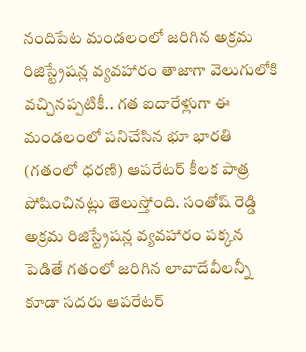నందిపేట మండలంలో జరిగిన అక్రమ రిజిస్ట్రేషన్ల వ్యవహారం తాజాగా వెలుగులోకి వచ్చినప్పటికీ.. గత ఐదారేళ్లుగా ఈ మండలంలో పనిచేసిన భూ భారతి (గతంలో ధరణి) ఆపరేటర్ కీలక పాత్ర పోషించినట్లు తెలుస్తోంది. సంతోష్ రెడ్డి అక్రమ రిజిస్ట్రేషన్ల వ్యవహారం పక్కన పెడితే గతంలో జరిగిన లావాదేవీలన్నీ కూడా సదరు ఆపరేటర్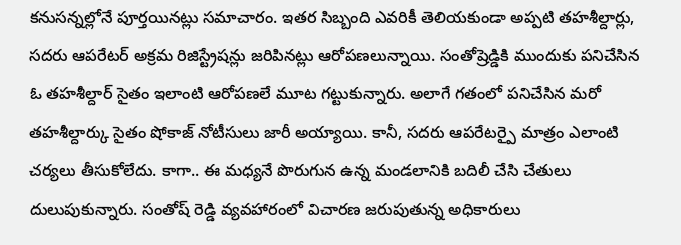కనుసన్నల్లోనే పూర్తయినట్లు సమాచారం. ఇతర సిబ్బంది ఎవరికీ తెలియకుండా అప్పటి తహశీల్దార్లు, సదరు ఆపరేటర్ అక్రమ రిజిస్ట్రేషన్లు జరిపినట్లు ఆరోపణలున్నాయి. సంతోష్రెడ్డికి ముందుకు పనిచేసిన ఓ తహశీల్దార్ సైతం ఇలాంటి ఆరోపణలే మూట గట్టుకున్నారు. అలాగే గతంలో పనిచేసిన మరో తహశీల్దార్కు సైతం షోకాజ్ నోటీసులు జారీ అయ్యాయి. కానీ, సదరు ఆపరేటర్పై మాత్రం ఎలాంటి చర్యలు తీసుకోలేదు. కాగా.. ఈ మధ్యనే పొరుగున ఉన్న మండలానికి బదిలీ చేసి చేతులు దులుపుకున్నారు. సంతోష్ రెడ్డి వ్యవహారంలో విచారణ జరుపుతున్న అధికారులు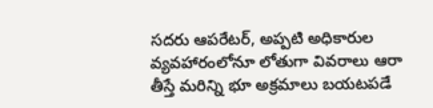సదరు ఆపరేటర్, అప్పటి అధికారుల వ్యవహారంలోనూ లోతుగా వివరాలు ఆరా తీస్తే మరిన్ని భూ అక్రమాలు బయటపడే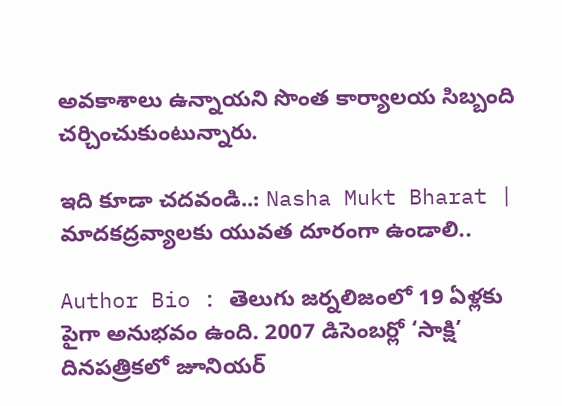అవకాశాలు ఉన్నాయని సొంత కార్యాలయ సిబ్బంది చర్చించుకుంటున్నారు.

ఇది కూడా చదవండి..: Nasha Mukt Bharat | మాదకద్రవ్యాలకు యువత దూరంగా ఉండాలి..

Author Bio : తెలుగు జర్నలిజంలో 19 ఏళ్లకు పైగా అనుభవం ఉంది. 2007 డిసెంబర్లో ‘సాక్షి’ దినపత్రికలో జూనియర్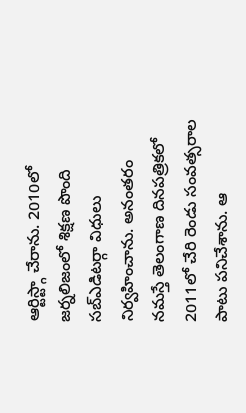ఆర్టిస్ట్గా చేరాను. 2010లో జర్నలిజంలో శిక్షణ పొంది సబ్ఎడిటర్గా విధులు నిర్వహించాను. అనంతరం నమస్తే తెలంగాణ దినపత్రికలో 2011లో చేరి రెండు సంవత్సరాల పాటు పనిచేశాను. ఆ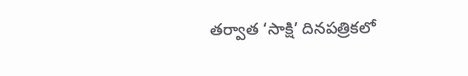తర్వాత ‘సాక్షి’ దినపత్రికలో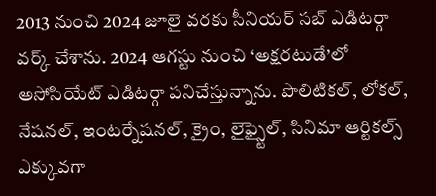2013 నుంచి 2024 జూలై వరకు సీనియర్ సబ్ ఎడిటర్గా వర్క్ చేశాను. 2024 ఆగస్టు నుంచి ‘అక్షరటుడే’లో అసోసియేట్ ఎడిటర్గా పనిచేస్తున్నాను. పొలిటికల్, లోకల్, నేషనల్, ఇంటర్నేషనల్, క్రైం, లైఫ్స్టైల్, సినిమా ఆర్టికల్స్ ఎక్కువగా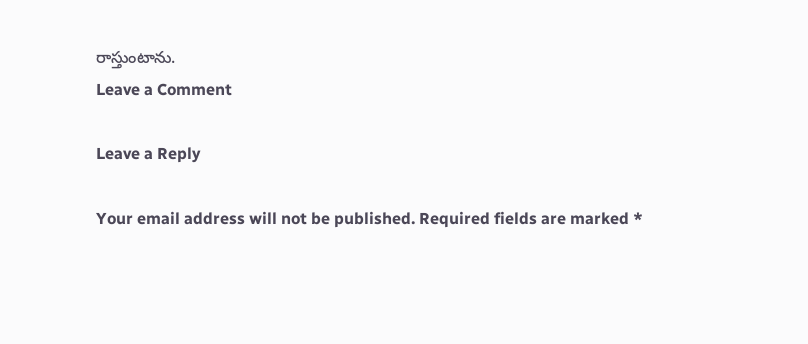రాస్తుంటాను.
Leave a Comment

Leave a Reply

Your email address will not be published. Required fields are marked *